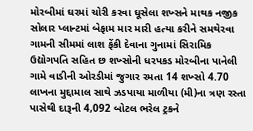મોરબીમાં ઘરમાં ચોરી કરવા ઘૂસેલા શખ્સને માથક નજીક સોલાર પ્લાન્ટમાં બેફામ માર મારી હત્યા કરીને સમથેરવા ગામની સીમમાં લાશ ફેંકી દેવાના ગુનામાં સિરામિક ઉદ્યોગપતિ સહિત છ શખ્સોની ધરપકડ મોરબીના પાનેલી ગામે વાડીની ઓરડીમાં જુગાર રમતા 14 શખ્સો 4.70 લાખના મુદ્દામાલ સાથે ઝડપાયા માળીયા (મી)ના ત્રણ રસ્તા પાસેથી દારૂની 4,092 બોટલ ભરેલ ટ્રકને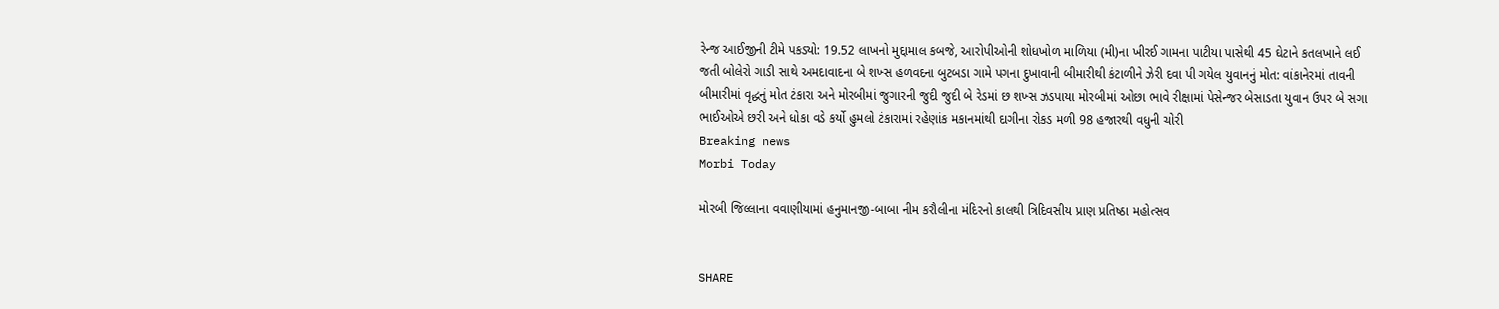રેન્જ આઈજીની ટીમે પકડ્યો: 19.52 લાખનો મુદ્દામાલ કબજે, આરોપીઓની શોધખોળ માળિયા (મી)ના ખીરઈ ગામના પાટીયા પાસેથી 45 ઘેટાને કતલખાને લઈ જતી બોલેરો ગાડી સાથે અમદાવાદના બે શખ્સ હળવદના બુટબડા ગામે પગના દુખાવાની બીમારીથી કંટાળીને ઝેરી દવા પી ગયેલ યુવાનનું મોત: વાંકાનેરમાં તાવની બીમારીમાં વૃદ્ધનું મોત ટંકારા અને મોરબીમાં જુગારની જુદી જુદી બે રેડમાં છ શખ્સ ઝડપાયા મોરબીમાં ઓછા ભાવે રીક્ષામાં પેસેન્જર બેસાડતા યુવાન ઉપર બે સગા ભાઈઓએ છરી અને ધોકા વડે કર્યો હુમલો ટંકારામાં રહેણાંક મકાનમાંથી દાગીના રોકડ મળી 98 હજારથી વધુની ચોરી
Breaking news
Morbi Today

મોરબી જિલ્લાના વવાણીયામાં હનુમાનજી-બાબા નીમ કરૌલીના મંદિરનો કાલથી ત્રિદિવસીય પ્રાણ પ્રતિષ્ઠા મહોત્સવ


SHARE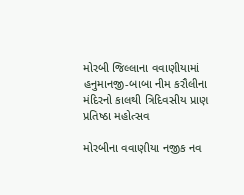મોરબી જિલ્લાના વવાણીયામાં હનુમાનજી-બાબા નીમ કરૌલીના મંદિરનો કાલથી ત્રિદિવસીય પ્રાણ પ્રતિષ્ઠા મહોત્સવ

મોરબીના વવાણીયા નજીક નવ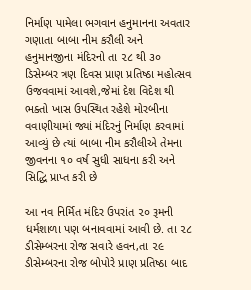નિર્માણ પામેલા ભગવાન હનુમાનના અવતાર ગણાતા બાબા નીમ કરૌલી અને હનુમાનજીના મંદિરનો તા ૨૮ થી ૩૦ ડિસેમ્બર ત્રણ દિવસ પ્રાણ પ્રતિષ્ઠા મહોત્સવ ઉજવવામાં આવશે,જેમાં દેશ વિદેશ થી ભક્તો ખાસ ઉપસ્થિત રહેશે મોરબીના વવાણીયામાં જ્યાં મંદિરનું નિર્માણ કરવામાં આવ્યું છે ત્યાં બાબા નીમ કરૌલીએ તેમના જીવનના ૧૦ વર્ષ સુધી સાધના કરી અને સિદ્ધિ પ્રાપ્ત કરી છે

આ નવ નિર્મિત મંદિર ઉપરાંત ૨૦ રૂમની ધર્મશાળા પણ બનાવવામાં આવી છે. તા ૨૮ ડીસેમ્બરના રોજ સવારે હવન,તા ૨૯ ડીસેમ્બરના રોજ બોપોરે પ્રાણ પ્રતિષ્ઠા બાદ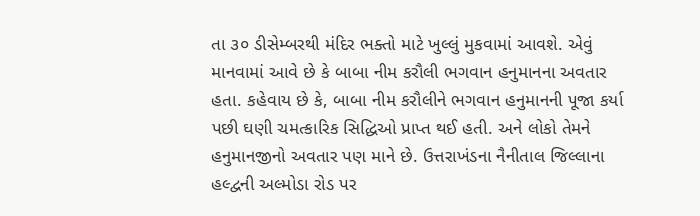તા ૩૦ ડીસેમ્બરથી મંદિર ભક્તો માટે ખુલ્લું મુકવામાં આવશે. એવું માનવામાં આવે છે કે બાબા નીમ કરૌલી ભગવાન હનુમાનના અવતાર હતા. કહેવાય છે કે, બાબા નીમ કરૌલીને ભગવાન હનુમાનની પૂજા કર્યા પછી ઘણી ચમત્કારિક સિદ્ધિઓ પ્રાપ્ત થઈ હતી. અને લોકો તેમને હનુમાનજીનો અવતાર પણ માને છે. ઉત્તરાખંડના નૈનીતાલ જિલ્લાના હલ્દ્વની અલ્મોડા રોડ પર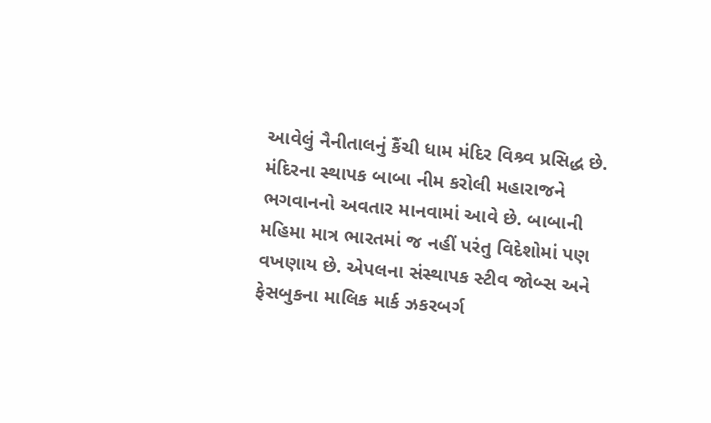આવેલું નૈનીતાલનું કૈંચી ધામ મંદિર વિશ્ર્વ પ્રસિદ્ધ છે. મંદિરના સ્થાપક બાબા નીમ કરોલી મહારાજને ભગવાનનો અવતાર માનવામાં આવે છે. બાબાની મહિમા માત્ર ભારતમાં જ નહીં પરંતુ વિદેશોમાં પણ વખણાય છે. એપલના સંસ્થાપક સ્ટીવ જોબ્સ અને ફેસબુકના માલિક માર્ક ઝકરબર્ગ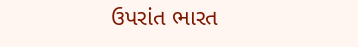ઉપરાંત ભારત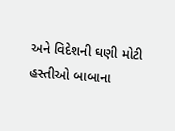અને વિદેશની ઘણી મોટી હસ્તીઓ બાબાના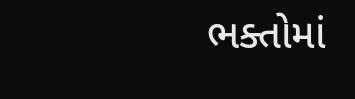ભક્તોમાં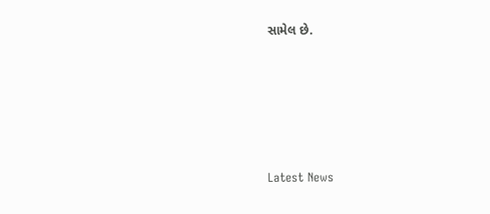સામેલ છે.






Latest News